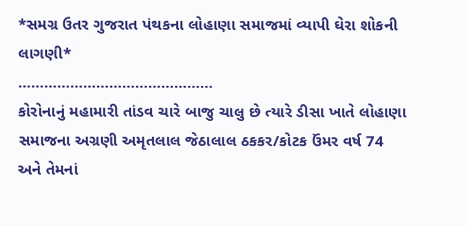*સમગ્ર ઉતર ગુજરાત પંથકના લોહાણા સમાજમાં વ્યાપી ઘેરા શોકની લાગણી*
………………………………………
કોરોનાનું મહામારી તાંડવ ચારે બાજુ ચાલુ છે ત્યારે ડીસા ખાતે લોહાણા સમાજના અગ્રણી અમૃતલાલ જેઠાલાલ ઠકકર/કોટક ઉંમર વર્ષ 74 અને તેમનાં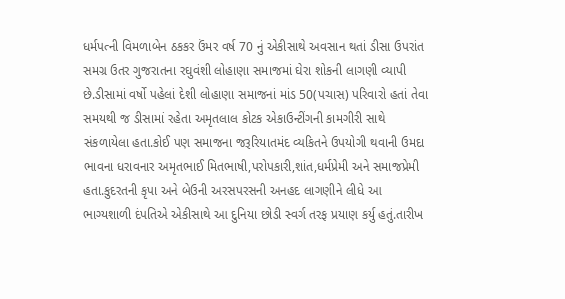ધર્મપત્ની વિમળાબેન ઠકકર ઉંમર વર્ષ 70 નું એકીસાથે અવસાન થતાં ડીસા ઉપરાંત સમગ્ર ઉતર ગુજરાતના રઘુવંશી લોહાણા સમાજમાં ઘેરા શોકની લાગણી વ્યાપી છે.ડીસામાં વર્ષો પહેલાં દેશી લોહાણા સમાજનાં માંડ 50(પચાસ) પરિવારો હતાં તેવા સમયથી જ ડીસામાં રહેતા અમૃતલાલ કોટક એકાઉન્ટીંગની કામગીરી સાથે સંકળાયેલા હતા.કોઈ પણ સમાજના જરૂરિયાતમંદ વ્યકિતને ઉપયોગી થવાની ઉમદા ભાવના ધરાવનાર અમૃતભાઈ મિતભાષી,પરોપકારી,શાંત,ધર્મપ્રેમી અને સમાજપ્રેમી હતા.કુદરતની કૃપા અને બેઉની અરસપરસની અનહદ લાગણીને લીધે આ ભાગ્યશાળી દંપતિએ એકીસાથે આ દુનિયા છોડી સ્વર્ગ તરફ પ્રયાણ કર્યુ હતું.તારીખ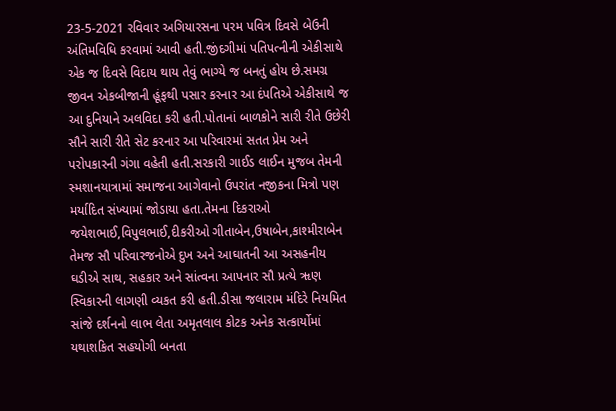23-5-2021 રવિવાર અગિયારસના પરમ પવિત્ર દિવસે બેઉની અંતિમવિધિ કરવામાં આવી હતી.જીંદગીમાં પતિપત્નીની એકીસાથે એક જ દિવસે વિદાય થાય તેવું ભાગ્યે જ બનતું હોય છે.સમગ્ર જીવન એકબીજાની હૂંફથી પસાર કરનાર આ દંપતિએ એકીસાથે જ આ દુનિયાને અલવિદા કરી હતી.પોતાનાં બાળકોને સારી રીતે ઉછેરી સૌને સારી રીતે સેટ કરનાર આ પરિવારમાં સતત પ્રેમ અને પરોપકારની ગંગા વહેતી હતી.સરકારી ગાઈડ લાઈન મુજબ તેમની સ્મશાનયાત્રામાં સમાજના આગેવાનો ઉપરાંત નજીકના મિત્રો પણ મર્યાદિત સંખ્યામાં જોડાયા હતા.તેમના દિકરાઓ જયેશભાઈ,વિપુલભાઈ,દીકરીઓ ગીતાબેન,ઉષાબેન,કાશ્મીરાબેન તેમજ સૌ પરિવારજનોએ દુખ અને આઘાતની આ અસહનીય ઘડીએ સાથ, સહકાર અને સાંત્વના આપનાર સૌ પ્રત્યે ૠણ સ્વિકારની લાગણી વ્યકત કરી હતી.ડીસા જલારામ મંદિરે નિયમિત સાંજે દર્શનનો લાભ લેતા અમૃતલાલ કોટક અનેક સત્કાર્યોમાં યથાશકિત સહયોગી બનતા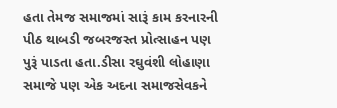હતા તેમજ સમાજમાં સારૂં કામ કરનારની પીઠ થાબડી જબરજસ્ત પ્રોત્સાહન પણ પુરૂં પાડતા હતા.ડીસા રઘુવંશી લોહાણા સમાજે પણ એક અદના સમાજસેવકને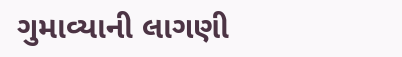ગુમાવ્યાની લાગણી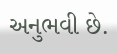અનુભવી છે.